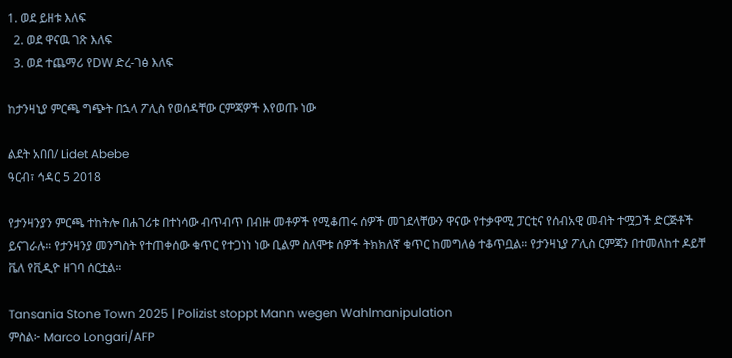1. ወደ ይዘቱ እለፍ
  2. ወደ ዋናዉ ገጽ እለፍ
  3. ወደ ተጨማሪ የDW ድረ-ገፅ እለፍ

ከታንዛኒያ ምርጫ ግጭት በኋላ ፖሊስ የወሰዳቸው ርምጃዎች እየወጡ ነው

ልደት አበበ/ Lidet Abebe
ዓርብ፣ ኅዳር 5 2018

የታንዛንያን ምርጫ ተከትሎ በሐገሪቱ በተነሳው ብጥብጥ በብዙ መቶዎች የሚቆጠሩ ሰዎች መገደላቸውን ዋናው የተቃዋሚ ፓርቲና የሰብአዊ መብት ተሟጋች ድርጅቶች ይናገራሉ። የታንዛንያ መንግስት የተጠቀሰው ቁጥር የተጋነነ ነው ቢልም ስለሞቱ ሰዎች ትክክለኛ ቁጥር ከመግለፅ ተቆጥቧል። የታንዛኒያ ፖሊስ ርምጃን በተመለከተ ዶይቸ ቬለ የቪዲዮ ዘገባ ሰርቷል።

Tansania Stone Town 2025 | Polizist stoppt Mann wegen Wahlmanipulation
ምስል፦ Marco Longari/AFP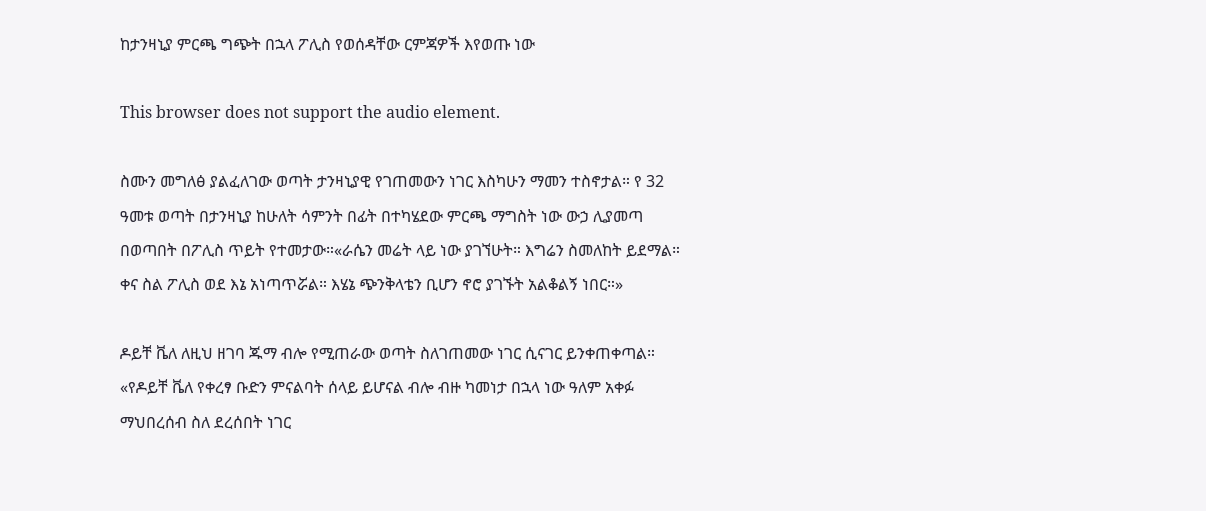ከታንዛኒያ ምርጫ ግጭት በኋላ ፖሊስ የወሰዳቸው ርምጃዎች እየወጡ ነው

This browser does not support the audio element.

ስሙን መግለፅ ያልፈለገው ወጣት ታንዛኒያዊ የገጠመውን ነገር እስካሁን ማመን ተስኖታል። የ 32 ዓመቱ ወጣት በታንዛኒያ ከሁለት ሳምንት በፊት በተካሄደው ምርጫ ማግስት ነው ውኃ ሊያመጣ በወጣበት በፖሊስ ጥይት የተመታው።«ራሴን መሬት ላይ ነው ያገኘሁት። እግሬን ስመለከት ይደማል። ቀና ስል ፖሊስ ወደ እኔ አነጣጥሯል። እሄኔ ጭንቅላቴን ቢሆን ኖሮ ያገኙት አልቆልኝ ነበር።»

ዶይቸ ቬለ ለዚህ ዘገባ ጁማ ብሎ የሚጠራው ወጣት ስለገጠመው ነገር ሲናገር ይንቀጠቀጣል። «የዶይቸ ቬለ የቀረፃ ቡድን ምናልባት ሰላይ ይሆናል ብሎ ብዙ ካመነታ በኋላ ነው ዓለም አቀፉ ማህበረሰብ ስለ ደረሰበት ነገር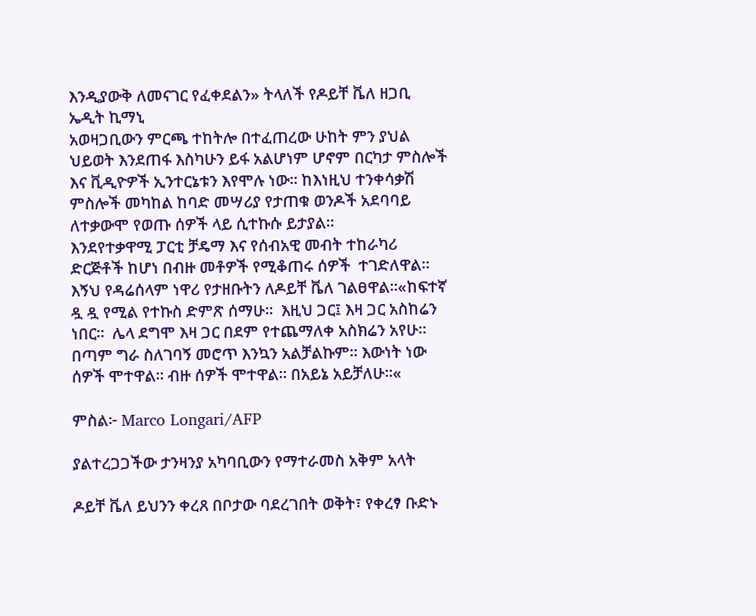እንዲያውቅ ለመናገር የፈቀደልን» ትላለች የዶይቸ ቬለ ዘጋቢ ኤዲት ኪማኒ
አወዛጋቢውን ምርጫ ተከትሎ በተፈጠረው ሁከት ምን ያህል ህይወት እንደጠፋ እስካሁን ይፋ አልሆነም ሆኖም በርካታ ምስሎች እና ቪዲዮዎች ኢንተርኔቱን እየሞሉ ነው። ከእነዚህ ተንቀሳቃሽ ምስሎች መካከል ከባድ መሣሪያ የታጠቁ ወንዶች አደባባይ ለተቃውሞ የወጡ ሰዎች ላይ ሲተኩሱ ይታያል።
እንደየተቃዋሚ ፓርቲ ቻዴማ እና የሰብአዊ መብት ተከራካሪ ድርጅቶች ከሆነ በብዙ መቶዎች የሚቆጠሩ ሰዎች  ተገድለዋል።
እኝህ የዳሬሰላም ነዋሪ የታዘቡትን ለዶይቸ ቬለ ገልፀዋል።«ከፍተኛ  ዷ ዷ የሚል የተኩስ ድምጽ ሰማሁ።  እዚህ ጋር፤ እዛ ጋር አስከሬን ነበር።  ሌላ ደግሞ እዛ ጋር በደም የተጨማለቀ አስክሬን አየሁ።  በጣም ግራ ስለገባኝ መሮጥ እንኳን አልቻልኩም። እውነት ነው ሰዎች ሞተዋል። ብዙ ሰዎች ሞተዋል። በአይኔ አይቻለሁ።«

ምስል፦ Marco Longari/AFP

ያልተረጋጋችው ታንዛንያ አካባቢውን የማተራመስ አቅም አላት

ዶይቸ ቬለ ይህንን ቀረጸ በቦታው ባደረገበት ወቅት፣ የቀረፃ ቡድኑ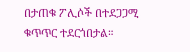በታጠቁ ፖሊሶች በተደጋጋሚ ቁጥጥር ተደርጎበታል።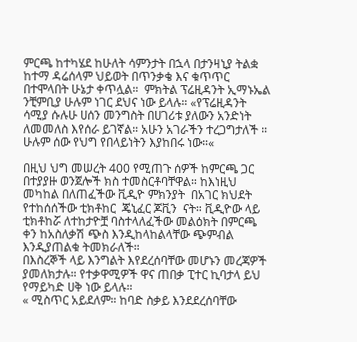ምርጫ ከተካሄደ ከሁለት ሳምንታት በኋላ በታንዛኒያ ትልቋ ከተማ ዳሬሰላም ህይወት በጥንቃቄ እና ቁጥጥር በተሞላበት ሁኔታ ቀጥሏል።  ምክትል ፕሬዚዳንት ኢማኑኤል ንቺምቢያ ሁሉም ነገር ደህና ነው ይላሉ። «የፕሬዚዳንት ሳሚያ ሱሉሁ ሀሰን መንግስት በሀገሪቱ ያለውን አንድነት ለመመለስ እየሰራ ይገኛል። አሁን አገራችን ተረጋግታለች ። ሁሉም ሰው የህግ የበላይነትን እያከበሩ ነው።«

በዚህ ህግ መሠረት 400 የሚጠጉ ሰዎች ከምርጫ ጋር በተያያዙ ወንጀሎች ክስ ተመስርቶባቸዋል። ከእነዚህ መካከል በለጠፈችው ቪዲዮ ምክንያት  በአገር ክህደት የተከሰሰችው ቲክቶከር  ጄኒፈር ጆቪን  ናት። ቪዲዮው ላይ ቲክቶከሯ ለተከታዮቿ ባስተላለፈችው መልዕክት በምርጫ ቀን ከአስለቃሽ ጭስ እንዲከላከልላቸው ጭምብል እንዲያጠልቁ ትመክራለች።
በእስረኞች ላይ እንግልት እየደረሰባቸው መሆኑን መረጃዎች ያመለክታሉ። የተቃዋሚዎች ዋና ጠበቃ ፒተር ኪባታላ ይህ የማይካድ ሀቅ ነው ይላሉ።
« ሚስጥር አይደለም። ከባድ ስቃይ እንደደረሰባቸው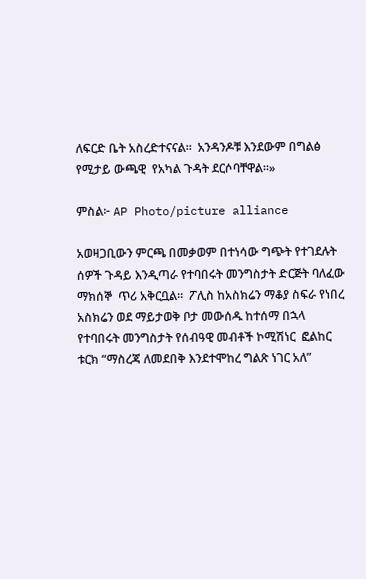ለፍርድ ቤት አስረድተናናል።  አንዳንዶቹ እንደውም በግልፅ የሚታይ ውጫዊ  የአካል ጉዳት ደርሶባቸዋል።»

ምስል፦ AP Photo/picture alliance

አወዛጋቢውን ምርጫ በመቃወም በተነሳው ግጭት የተገደሉት ሰዎች ጉዳይ እንዲጣራ የተባበሩት መንግስታት ድርጅት ባለፈው ማክሰኞ  ጥሪ አቅርቧል።  ፖሊስ ከአስክሬን ማቆያ ስፍራ የነበረ አስክሬን ወደ ማይታወቅ ቦታ መውሰዱ ከተሰማ በኋላ የተባበሩት መንግስታት የሰብዓዊ መብቶች ኮሚሽነር  ፎልከር ቱርክ “ማስረጃ ለመደበቅ እንደተሞከረ ግልጽ ነገር አለ”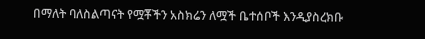በማለት ባለስልጣናት የሟቾችን አስክሬን ለሟች ቤተሰቦች እንዲያስረክቡ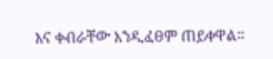እና ቀብራቸው እንዲፈፀም ጠይቀዋል።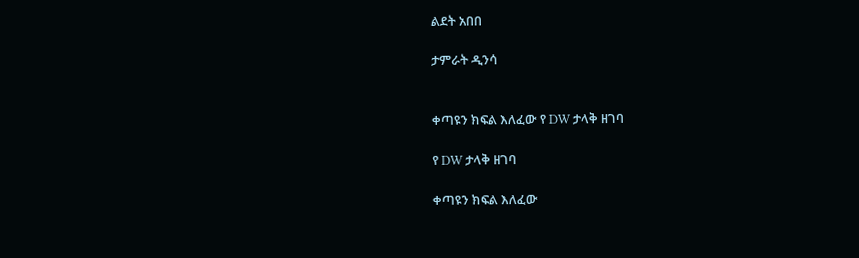ልደት አበበ

ታምራት ዲንሳ


ቀጣዩን ክፍል እለፈው የ DW ታላቅ ዘገባ

የ DW ታላቅ ዘገባ

ቀጣዩን ክፍል እለፈው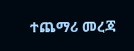ተጨማሪ መረጃ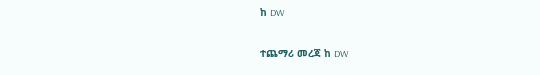ከ DW

ተጨማሪ መረጃ ከ DW